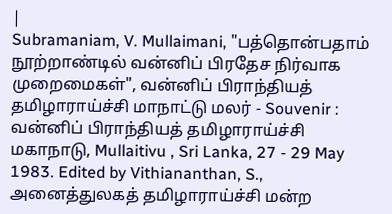|
Subramaniam, V. Mullaimani, "பத்தொன்பதாம் நூற்றாண்டில் வன்னிப் பிரதேச நிர்வாக முறைமைகள்", வன்னிப் பிராந்தியத் தமிழாராய்ச்சி மாநாட்டு மலர் - Souvenir : வன்னிப் பிராந்தியத் தமிழாராய்ச்சி மகாநாடு, Mullaitivu , Sri Lanka, 27 - 29 May 1983. Edited by Vithiananthan, S., அனைத்துலகத் தமிழாராய்ச்சி மன்ற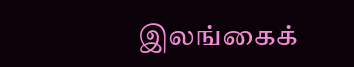இலங்கைக்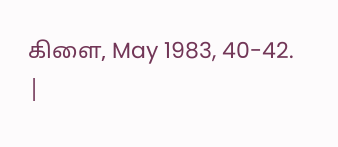கிளை, May 1983, 40-42.
|